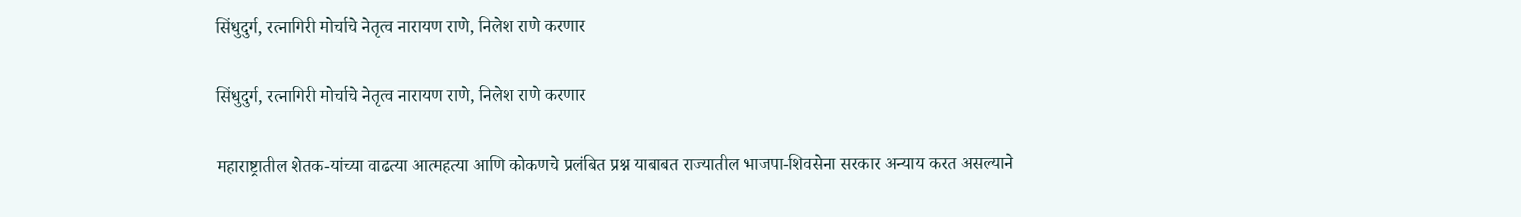सिंधुदुर्ग, रत्नागिरी मोर्चाचे नेतृत्व नारायण राणे, निलेश राणे करणार

सिंधुदुर्ग, रत्नागिरी मोर्चाचे नेतृत्व नारायण राणे, निलेश राणे करणार

महाराष्ट्रातील शेतक-यांच्या वाढत्या आत्महत्या आणि कोकणचे प्रलंबित प्रश्न याबाबत राज्यातील भाजपा-शिवसेना सरकार अन्याय करत असल्याने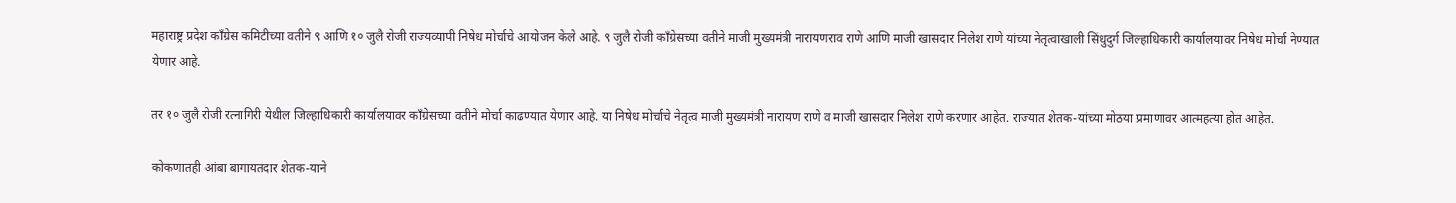महाराष्ट्र प्रदेश काँग्रेस कमिटीच्या वतीने ९ आणि १० जुलै रोजी राज्यव्यापी निषेध मोर्चाचे आयोजन केले आहे. ९ जुलै रोजी काँग्रेसच्या वतीने माजी मुख्यमंत्री नारायणराव राणे आणि माजी खासदार निलेश राणे यांच्या नेतृत्वाखाली सिंधुदुर्ग जिल्हाधिकारी कार्यालयावर निषेध मोर्चा नेण्यात येणार आहे.

तर १० जुलै रोजी रत्नागिरी येथील जिल्हाधिकारी कार्यालयावर काँग्रेसच्या वतीने मोर्चा काढण्यात येणार आहे. या निषेध मोर्चाचे नेतृत्व माजी मुख्यमंत्री नारायण राणे व माजी खासदार निलेश राणे करणार आहेत. राज्यात शेतक-यांच्या मोठया प्रमाणावर आत्महत्या होत आहेत.

कोकणातही आंबा बागायतदार शेतक-याने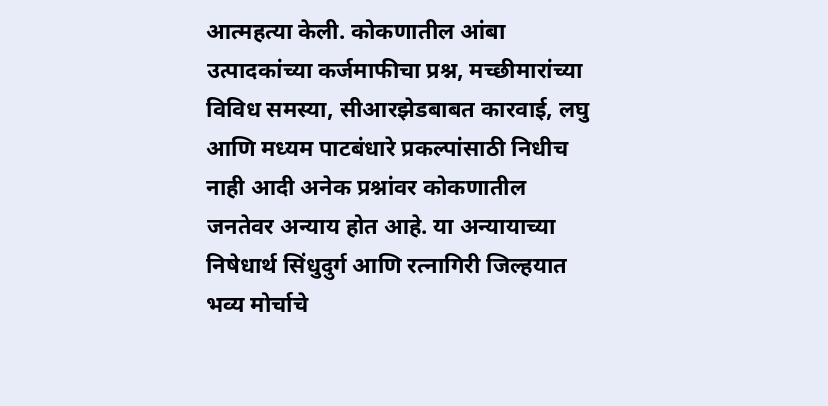आत्महत्या केली. कोकणातील आंबा उत्पादकांच्या कर्जमाफीचा प्रश्न, मच्छीमारांच्या विविध समस्या, सीआरझेडबाबत कारवाई, लघु आणि मध्यम पाटबंधारे प्रकल्पांसाठी निधीच नाही आदी अनेक प्रश्नांवर कोकणातील जनतेवर अन्याय होत आहे. या अन्यायाच्या निषेधार्थ सिंधुदुर्ग आणि रत्नागिरी जिल्हयात भव्य मोर्चाचे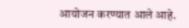आयोजन करण्यात आले आहे.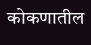कोकणातील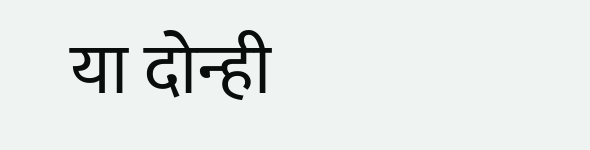या दोन्ही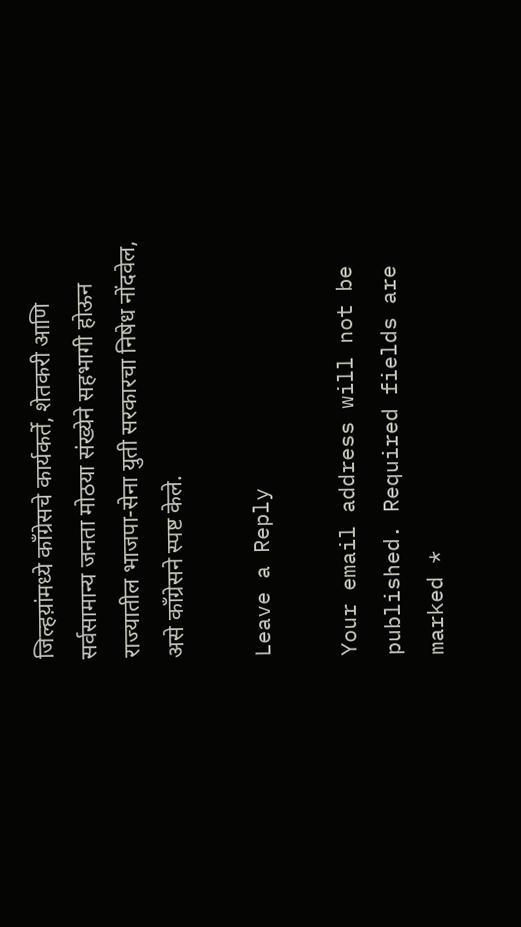जिल्हय़ांमध्ये काँग्रेसचे कार्यकर्ते, शेतकरी आणि सर्वसामान्य जनता मोठया संख्येने सहभागी होऊन राज्यातील भाजपा-सेना युती सरकारचा निषेध नोंदवेल, असे काँग्रेसने स्पष्ट केले.

Leave a Reply

Your email address will not be published. Required fields are marked *